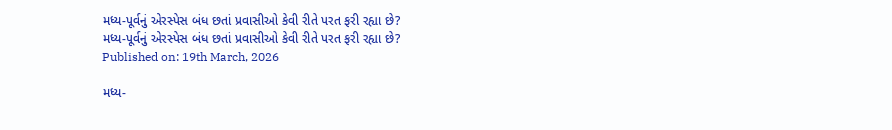મધ્ય-પૂર્વનું એરસ્પેસ બંધ છતાં પ્રવાસીઓ કેવી રીતે પરત ફરી રહ્યા છે?
મધ્ય-પૂર્વનું એરસ્પેસ બંધ છતાં પ્રવાસીઓ કેવી રીતે પરત ફરી રહ્યા છે?
Published on: 19th March, 2026

મધ્ય-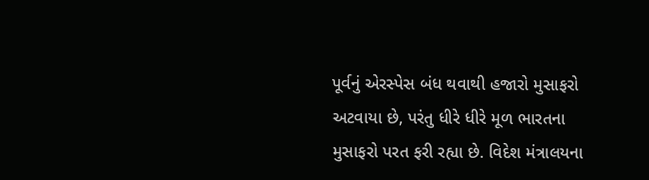પૂર્વનું એરસ્પેસ બંધ થવાથી હજારો મુસાફરો અટવાયા છે, પરંતુ ધીરે ધીરે મૂળ ભારતના મુસાફરો પરત ફરી રહ્યા છે. વિદેશ મંત્રાલયના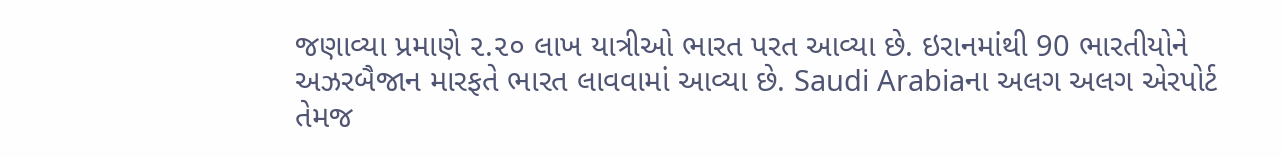જણાવ્યા પ્રમાણે ૨.૨૦ લાખ યાત્રીઓ ભારત પરત આવ્યા છે. ઇરાનમાંથી 90 ભારતીયોને અઝરબૈજાન મારફતે ભારત લાવવામાં આવ્યા છે. Saudi Arabiaના અલગ અલગ એરપોર્ટ તેમજ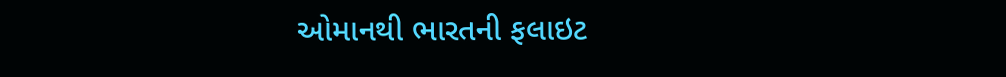ઓમાનથી ભારતની ફલાઇટ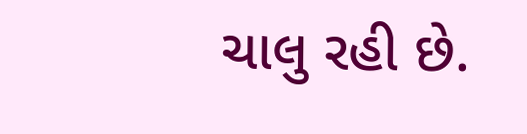ચાલુ રહી છે.